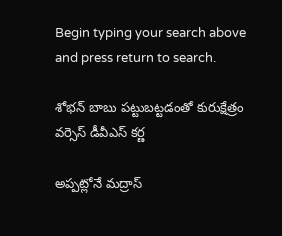Begin typing your search above and press return to search.

శోభన్ బాబు పట్టుబట్టడంతో కురుక్షేత్రం వర్సెస్ డీవీఎస్ కర్ణ

అప్పట్లోనే మద్రాస్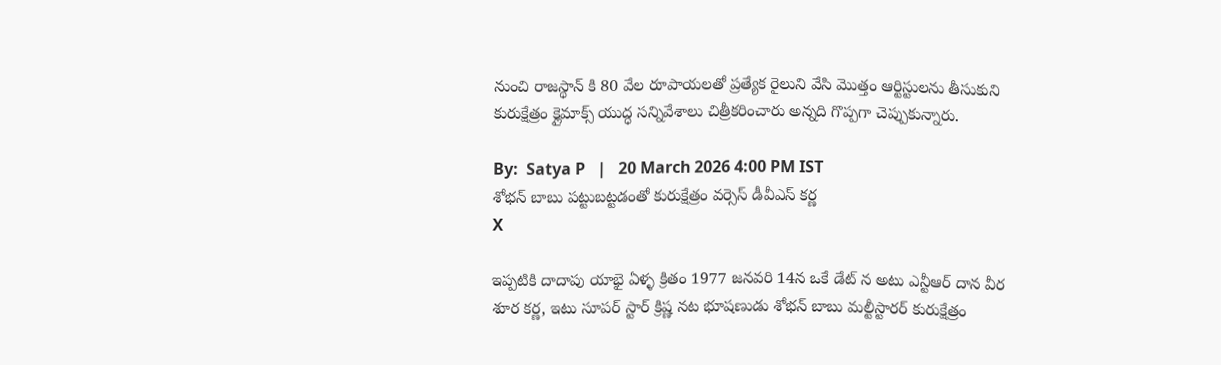నుంచి రాజస్థాన్ కి 80 వేల రూపాయలతో ప్రత్యేక రైలుని వేసి మొత్తం ఆర్టిస్టులను తీసుకుని కురుక్షేత్రం క్లైమాక్స్ యుద్ధ సన్నివేశాలు చిత్రీకరించారు అన్నది గొప్పగా చెప్పుకున్నారు.

By:  Satya P   |   20 March 2026 4:00 PM IST
శోభన్ బాబు పట్టుబట్టడంతో కురుక్షేత్రం వర్సెస్ డీవీఎస్ కర్ణ
X

ఇప్పటికి దాదాపు యాభై ఏళ్ళ క్రితం 1977 జనవరి 14న ఒకే డేట్ న అటు ఎన్టీఆర్ దాన వీర శూర కర్ణ, ఇటు సూపర్ స్టార్ క్రిష్ణ నట భూషణుడు శోభన్ బాబు మల్టీస్టారర్ కురుక్షేత్రం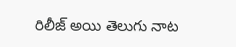రిలీజ్ అయి తెలుగు నాట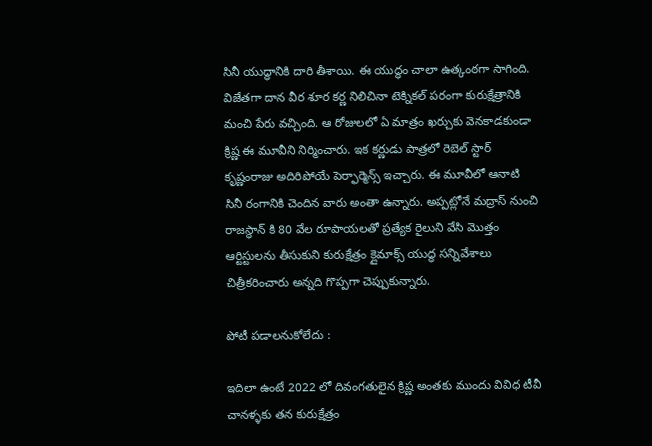సినీ యుద్ధానికి దారి తీశాయి. ఈ యుద్ధం చాలా ఉత్కంఠగా సాగింది. విజేతగా దాన వీర శూర కర్ణ నిలిచినా టెక్నికల్ పరంగా కురుక్షేత్రానికి మంచి పేరు వచ్చింది. ఆ రోజులలో ఏ మాత్రం ఖర్చుకు వెనకాడకుండా క్రిష్ణ ఈ మూవీని నిర్మించారు. ఇక కర్ణుడు పాత్రలో రెబెల్ స్టార్ కృష్ణంరాజు అదిరిపోయే పెర్ఫార్మెన్స్ ఇచ్చారు. ఈ మూవీలో ఆనాటి సినీ రంగానికి చెందిన వారు అంతా ఉన్నారు. అప్పట్లోనే మద్రాస్ నుంచి రాజస్థాన్ కి 80 వేల రూపాయలతో ప్రత్యేక రైలుని వేసి మొత్తం ఆర్టిస్టులను తీసుకుని కురుక్షేత్రం క్లైమాక్స్ యుద్ధ సన్నివేశాలు చిత్రీకరించారు అన్నది గొప్పగా చెప్పుకున్నారు.

పోటీ పడాలనుకోలేదు :

ఇదిలా ఉంటే 2022 లో దివంగతులైన క్రిష్ణ అంతకు ముందు వివిధ టీవీ చానళ్ళకు తన కురుక్షేత్రం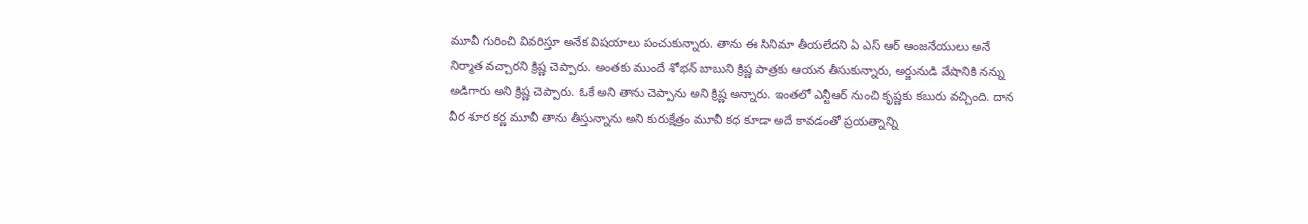మూవీ గురించి వివరిస్తూ అనేక విషయాలు పంచుకున్నారు. తాను ఈ సినిమా తీయలేదని ఏ ఎస్ ఆర్ ఆంజనేయులు అనే నిర్మాత వచ్చారని క్రిష్ణ చెప్పారు. అంతకు ముందే శోభన్ బాబుని క్రిష్ణ పాత్రకు ఆయన తీసుకున్నారు, అర్జునుడి వేషానికి నన్ను అడిగారు అని క్రిష్ణ చెప్పారు. ఓకే అని తాను చెప్పాను అని క్రిష్ణ అన్నారు. ఇంతలో ఎన్టీఆర్ నుంచి కృష్ణకు కబురు వచ్చింది. దాన వీర శూర కర్ణ మూవీ తాను తీస్తున్నాను అని కురుక్షేత్రం మూవీ కధ కూడా అదే కావడంతో ప్రయత్నాన్ని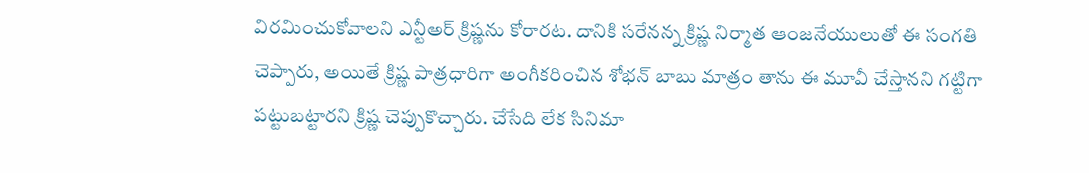విరమించుకోవాలని ఎన్టీఅర్ క్రిష్ణను కోరారట. దానికి సరేనన్న క్రిష్ణ నిర్మాత ఆంజనేయులుతో ఈ సంగతి చెప్పారు, అయితే క్రిష్ణ పాత్రధారిగా అంగీకరించిన శోభన్ బాబు మాత్రం తాను ఈ మూవీ చేస్తానని గట్టిగా పట్టుబట్టారని క్రిష్ణ చెప్పుకొచ్చారు. చేసేది లేక సినిమా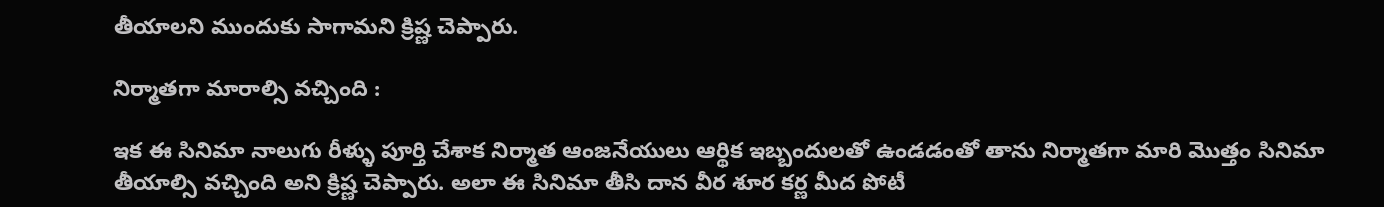తీయాలని ముందుకు సాగామని క్రిష్ణ చెప్పారు.

నిర్మాతగా మారాల్సి వచ్చింది :

ఇక ఈ సినిమా నాలుగు రీళ్ళు పూర్తి చేశాక నిర్మాత ఆంజనేయులు ఆర్థిక ఇబ్బందులతో ఉండడంతో తాను నిర్మాతగా మారి మొత్తం సినిమా తీయాల్సి వచ్చింది అని క్రిష్ణ చెప్పారు. అలా ఈ సినిమా తీసి దాన వీర శూర కర్ణ మీద పోటీ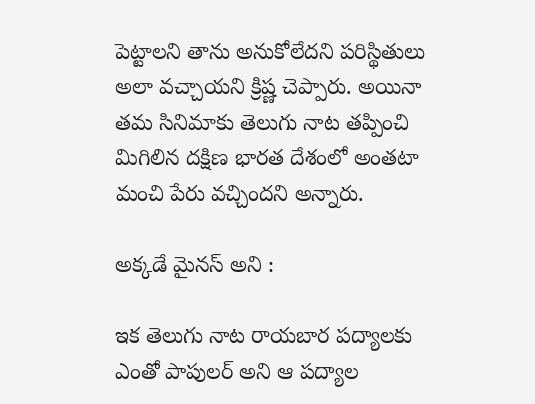పెట్టాలని తాను అనుకోలేదని పరిస్థితులు అలా వచ్చాయని క్రిష్ణ చెప్పారు. అయినా తమ సినిమాకు తెలుగు నాట తప్పించి మిగిలిన దక్షిణ భారత దేశంలో అంతటా మంచి పేరు వచ్చిందని అన్నారు.

అక్కడే మైనస్ అని :

ఇక తెలుగు నాట రాయబార పద్యాలకు ఎంతో పాపులర్ అని ఆ పద్యాల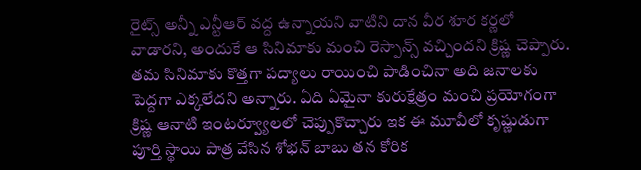రైట్స్ అన్నీ ఎన్టీఆర్ వద్ద ఉన్నాయని వాటిని దాన వీర శూర కర్ణలో వాడారని, అందుకే ఆ సినిమాకు మంచి రెస్పాన్స్ వచ్చిందని క్రిష్ణ చెప్పారు. తమ సినిమాకు కొత్తగా పద్యాలు రాయించి పాడించినా అది జనాలకు పెద్దగా ఎక్కలేదని అన్నారు. ఏది ఏమైనా కురుక్షేత్రం మంచి ప్రయోగంగా క్రిష్ణ ఆనాటి ఇంటర్వ్యూలలో చెప్పుకొచ్చారు ఇక ఈ మూవీలో కృష్ణుడుగా పూర్తి స్థాయి పాత్ర వేసిన శోభన్ బాబు తన కోరిక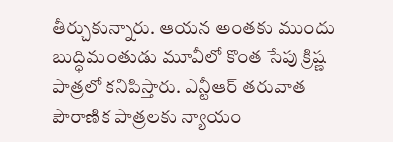తీర్చుకున్నారు. ఆయన అంతకు ముందు బుద్ధిమంతుడు మూవీలో కొంత సేపు క్రిష్ణ పాత్రలో కనిపిస్తారు. ఎన్టీఆర్ తరువాత పౌరాణిక పాత్రలకు న్యాయం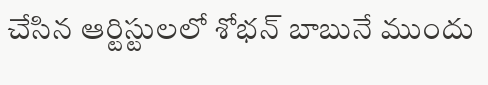చేసిన ఆర్టిస్టులలో శోభన్ బాబునే ముందు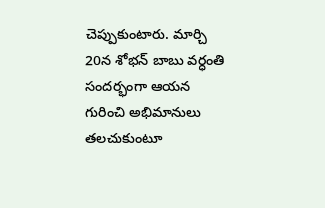చెప్పుకుంటారు. మార్చి 20న శోభన్ బాబు వర్ధంతి సందర్భంగా ఆయన గురించి అభిమానులు తలచుకుంటూ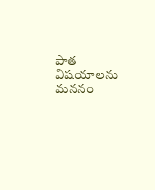పాత విషయాలను మననం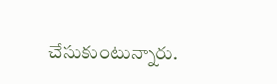చేసుకుంటున్నారు.